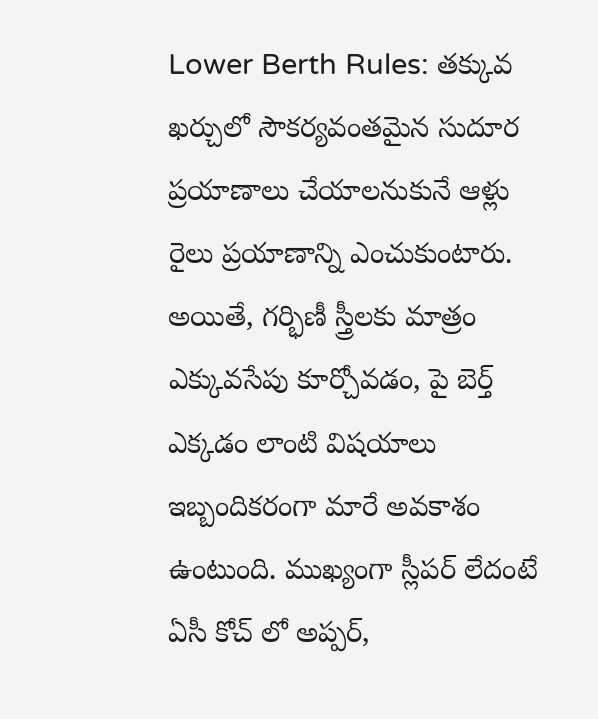Lower Berth Rules: తక్కువ ఖర్చులో సౌకర్యవంతమైన సుదూర ప్రయాణాలు చేయాలనుకునే ఆళ్లు రైలు ప్రయాణాన్ని ఎంచుకుంటారు. అయితే, గర్భిణీ స్త్రీలకు మాత్రం ఎక్కువసేపు కూర్చోవడం, పై బెర్త్ ఎక్కడం లాంటి విషయాలు ఇబ్బందికరంగా మారే అవకాశం ఉంటుంది. ముఖ్యంగా స్లీపర్ లేదంటే ఏసీ కోచ్ లో అప్పర్,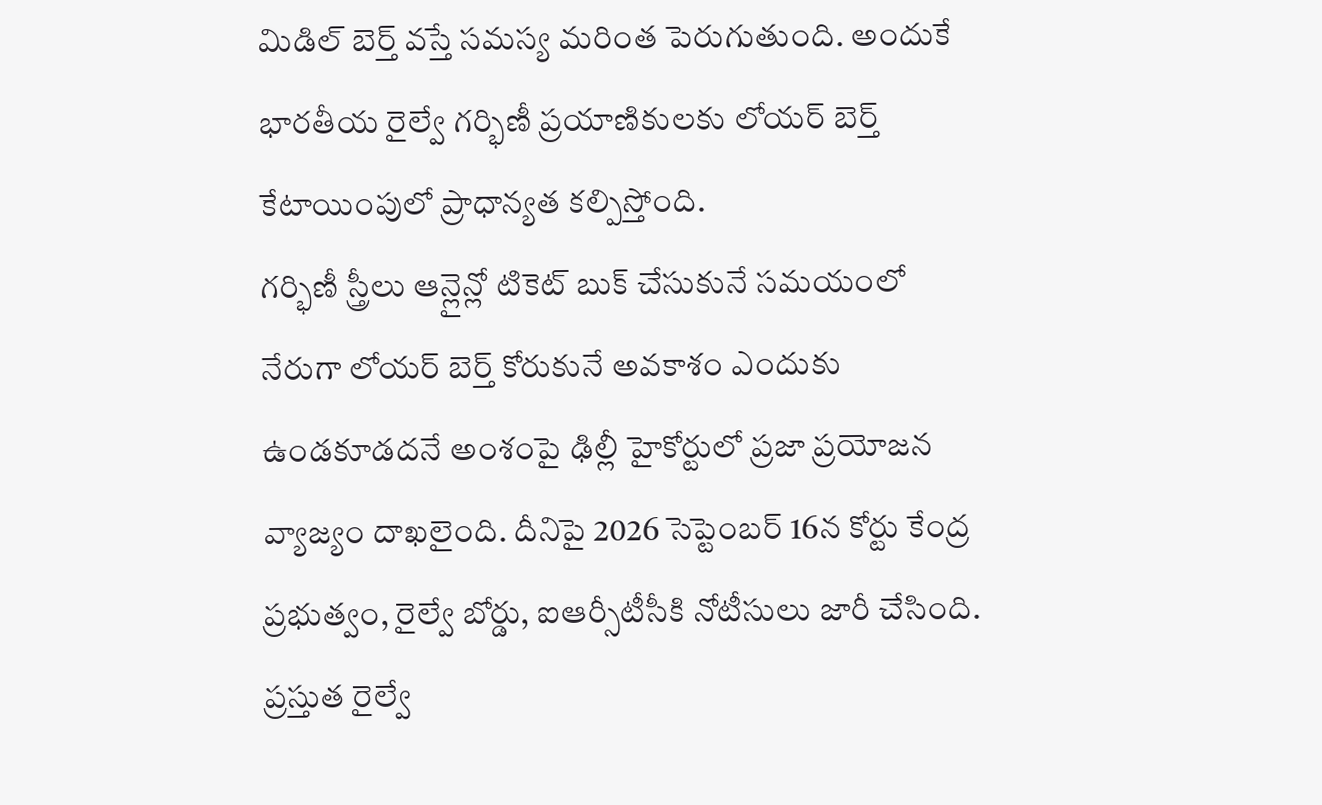మిడిల్ బెర్త్ వస్తే సమస్య మరింత పెరుగుతుంది. అందుకే భారతీయ రైల్వే గర్భిణీ ప్రయాణికులకు లోయర్ బెర్త్ కేటాయింపులో ప్రాధాన్యత కల్పిస్తోంది.
గర్భిణీ స్త్రీలు ఆన్లైన్లో టికెట్ బుక్ చేసుకునే సమయంలో నేరుగా లోయర్ బెర్త్ కోరుకునే అవకాశం ఎందుకు ఉండకూడదనే అంశంపై ఢిల్లీ హైకోర్టులో ప్రజా ప్రయోజన వ్యాజ్యం దాఖలైంది. దీనిపై 2026 సెప్టెంబర్ 16న కోర్టు కేంద్ర ప్రభుత్వం, రైల్వే బోర్డు, ఐఆర్సీటీసీకి నోటీసులు జారీ చేసింది. ప్రస్తుత రైల్వే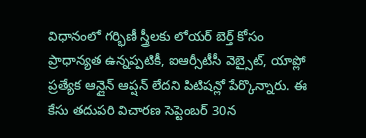విధానంలో గర్భిణీ స్త్రీలకు లోయర్ బెర్త్ కోసం ప్రాధాన్యత ఉన్నప్పటికీ, ఐఆర్సీటీసీ వెబ్సైట్, యాప్లో ప్రత్యేక ఆన్లైన్ ఆప్షన్ లేదని పిటిషన్లో పేర్కొన్నారు. ఈ కేసు తదుపరి విచారణ సెప్టెంబర్ 30న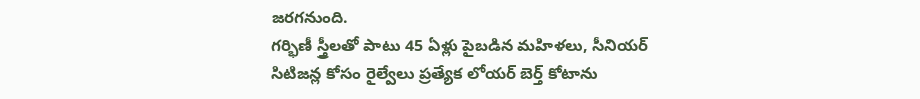జరగనుంది.
గర్భిణీ స్త్రీలతో పాటు 45 ఏళ్లు పైబడిన మహిళలు, సీనియర్ సిటిజన్ల కోసం రైల్వేలు ప్రత్యేక లోయర్ బెర్త్ కోటాను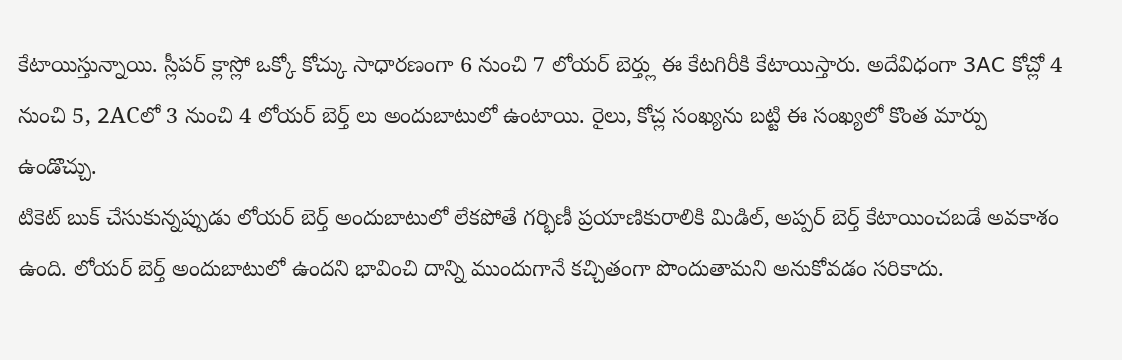కేటాయిస్తున్నాయి. స్లీపర్ క్లాస్లో ఒక్కో కోచ్కు సాధారణంగా 6 నుంచి 7 లోయర్ బెర్త్లు ఈ కేటగిరీకి కేటాయిస్తారు. అదేవిధంగా 3AC కోచ్లో 4 నుంచి 5, 2ACలో 3 నుంచి 4 లోయర్ బెర్త్ లు అందుబాటులో ఉంటాయి. రైలు, కోచ్ల సంఖ్యను బట్టి ఈ సంఖ్యలో కొంత మార్పు ఉండొచ్చు.
టికెట్ బుక్ చేసుకున్నప్పుడు లోయర్ బెర్త్ అందుబాటులో లేకపోతే గర్భిణీ ప్రయాణికురాలికి మిడిల్, అప్పర్ బెర్త్ కేటాయించబడే అవకాశం ఉంది. లోయర్ బెర్త్ అందుబాటులో ఉందని భావించి దాన్ని ముందుగానే కచ్చితంగా పొందుతామని అనుకోవడం సరికాదు.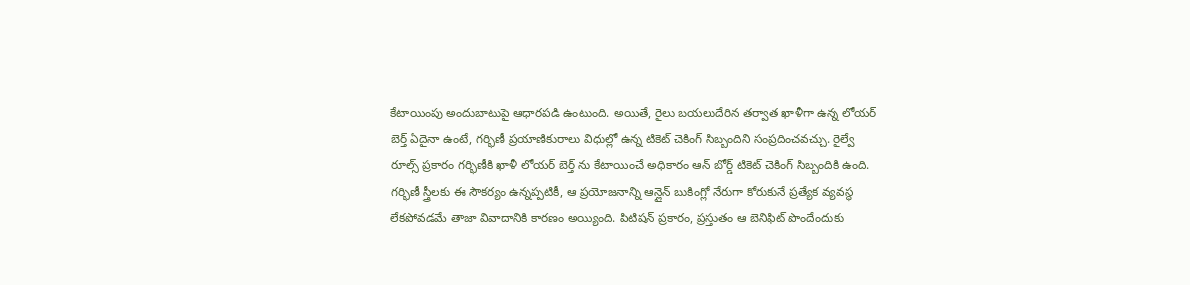కేటాయింపు అందుబాటుపై ఆధారపడి ఉంటుంది. అయితే, రైలు బయలుదేరిన తర్వాత ఖాళీగా ఉన్న లోయర్ బెర్త్ ఏదైనా ఉంటే, గర్భిణీ ప్రయాణికురాలు విధుల్లో ఉన్న టికెట్ చెకింగ్ సిబ్బందిని సంప్రదించవచ్చు. రైల్వే రూల్స్ ప్రకారం గర్భిణీకి ఖాళీ లోయర్ బెర్త్ ను కేటాయించే అధికారం ఆన్ బోర్డ్ టికెట్ చెకింగ్ సిబ్బందికి ఉంది.
గర్భిణీ స్త్రీలకు ఈ సౌకర్యం ఉన్నప్పటికీ, ఆ ప్రయోజనాన్ని ఆన్లైన్ బుకింగ్లో నేరుగా కోరుకునే ప్రత్యేక వ్యవస్థ లేకపోవడమే తాజా వివాదానికి కారణం అయ్యింది. పిటిషన్ ప్రకారం, ప్రస్తుతం ఆ బెనిఫిట్ పొందేందుకు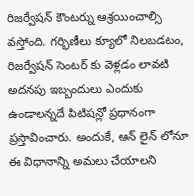రిజర్వేషన్ కౌంటర్ను ఆశ్రయించాల్సి వస్తోంది. గర్భిణీలు క్యూలో నిలబడటం, రిజర్వేషన్ సెంటర్ కు వెళ్లడం లావటి అదనపు ఇబ్బందులు ఎందుకు ఉండాలన్నదే పిటిషన్లో ప్రధానంగా ప్రస్తావించారు. అందుకే, ఆన్ లైన్ లోనూ ఈ విధానాన్ని అమలు చేయాలని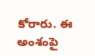కోరారు. ఈ అంశంపై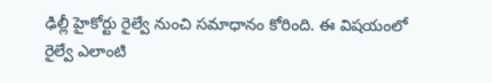ఢిల్లీ హైకోర్టు రైల్వే నుంచి సమాధానం కోరింది. ఈ విషయంలో రైల్వే ఎలాంటి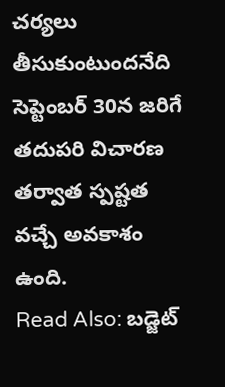చర్యలు తీసుకుంటుందనేది సెప్టెంబర్ 30న జరిగే తదుపరి విచారణ తర్వాత స్పష్టత వచ్చే అవకాశం ఉంది.
Read Also: బడ్జెట్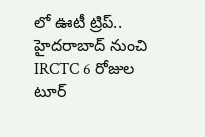లో ఊటీ ట్రిప్.. హైదరాబాద్ నుంచి IRCTC 6 రోజుల టూర్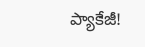ప్యాకేజీ!